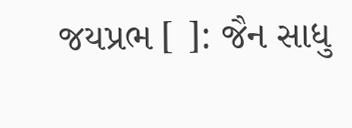જયપ્રભ [ ]: જૈન સાધુ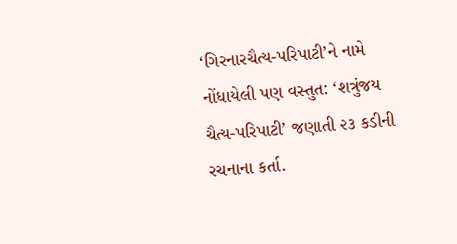‘ગિરનારચૈત્ય-પરિપાટી’ને નામે નોંધાયેલી પણ વસ્તુત: ‘શત્રુંજય ચૈત્ય-પરિપાટી’ જણાતી ૨૩ કડીની રચનાના કર્તા.